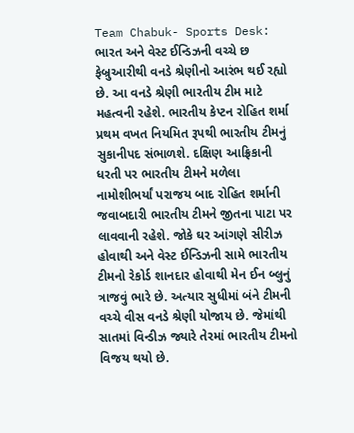Team Chabuk- Sports Desk: ભારત અને વેસ્ટ ઈન્ડિઝની વચ્ચે છ ફેબ્રુઆરીથી વનડે શ્રેણીનો આરંભ થઈ રહ્યો છે. આ વનડે શ્રેણી ભારતીય ટીમ માટે મહત્વની રહેશે. ભારતીય કેપ્ટન રોહિત શર્મા પ્રથમ વખત નિયમિત રૂપથી ભારતીય ટીમનું સુકાનીપદ સંભાળશે. દક્ષિણ આફ્રિકાની ધરતી પર ભારતીય ટીમને મળેલા નામોશીભર્યાં પરાજય બાદ રોહિત શર્માની જવાબદારી ભારતીય ટીમને જીતના પાટા પર લાવવાની રહેશે. જોકે ઘર આંગણે સીરીઝ હોવાથી અને વેસ્ટ ઈન્ડિઝની સામે ભારતીય ટીમનો રેકોર્ડ શાનદાર હોવાથી મેન ઈન બ્લુનું ત્રાજવું ભારે છે. અત્યાર સુધીમાં બંને ટીમની વચ્ચે વીસ વનડે શ્રેણી યોજાય છે. જેમાંથી સાતમાં વિન્ડીઝ જ્યારે તેરમાં ભારતીય ટીમનો વિજય થયો છે.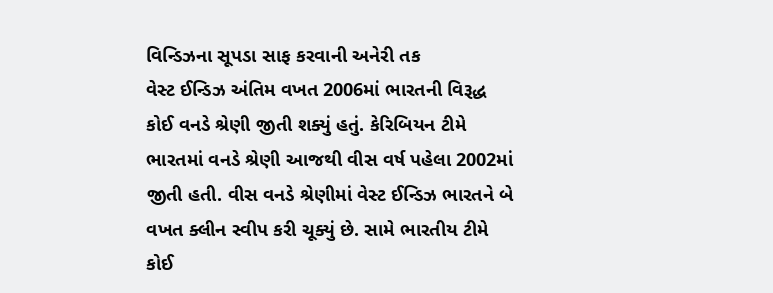વિન્ડિઝના સૂપડા સાફ કરવાની અનેરી તક
વેસ્ટ ઈન્ડિઝ અંતિમ વખત 2006માં ભારતની વિરૂદ્ધ કોઈ વનડે શ્રેણી જીતી શક્યું હતું. કેરિબિયન ટીમે ભારતમાં વનડે શ્રેણી આજથી વીસ વર્ષ પહેલા 2002માં જીતી હતી. વીસ વનડે શ્રેણીમાં વેસ્ટ ઈન્ડિઝ ભારતને બે વખત ક્લીન સ્વીપ કરી ચૂક્યું છે. સામે ભારતીય ટીમે કોઈ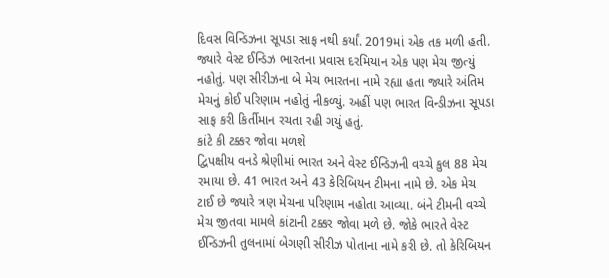દિવસ વિન્ડિઝના સૂપડા સાફ નથી કર્યાં. 2019માં એક તક મળી હતી. જ્યારે વેસ્ટ ઈન્ડિઝ ભારતના પ્રવાસ દરમિયાન એક પણ મેચ જીત્યું નહોતું. પણ સીરીઝના બે મેચ ભારતના નામે રહ્યા હતા જ્યારે અંતિમ મેચનું કોઈ પરિણામ નહોતું નીકળ્યું. અહીં પણ ભારત વિન્ડીઝના સૂપડા સાફ કરી કિર્તીમાન રચતા રહી ગયું હતું.
કાંટે કી ટક્કર જોવા મળશે
દ્વિપક્ષીય વનડે શ્રેણીમાં ભારત અને વેસ્ટ ઈન્ડિઝની વચ્ચે કુલ 88 મેચ રમાયા છે. 41 ભારત અને 43 કેરિબિયન ટીમના નામે છે. એક મેચ ટાઈ છે જ્યારે ત્રણ મેચના પરિણામ નહોતા આવ્યા. બંને ટીમની વચ્ચે મેચ જીતવા મામલે કાંટાની ટક્કર જોવા મળે છે. જોકે ભારતે વેસ્ટ ઈન્ડિઝની તુલનામાં બેગણી સીરીઝ પોતાના નામે કરી છે. તો કેરિબિયન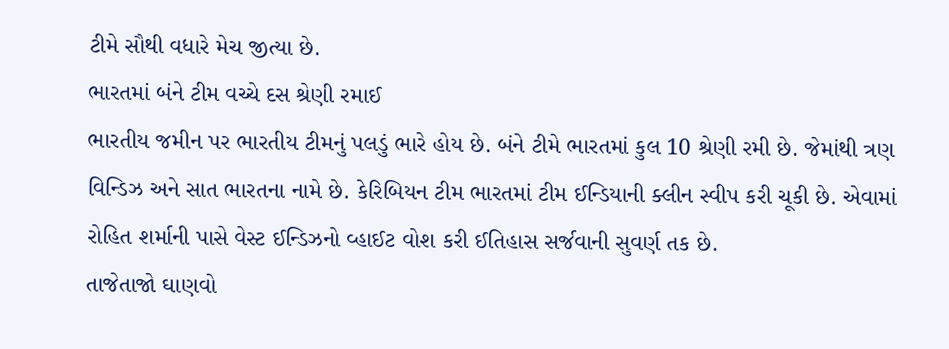ટીમે સૌથી વધારે મેચ જીત્યા છે.
ભારતમાં બંને ટીમ વચ્ચે દસ શ્રેણી રમાઈ
ભારતીય જમીન પર ભારતીય ટીમનું પલડું ભારે હોય છે. બંને ટીમે ભારતમાં કુલ 10 શ્રેણી રમી છે. જેમાંથી ત્રણ વિન્ડિઝ અને સાત ભારતના નામે છે. કેરિબિયન ટીમ ભારતમાં ટીમ ઈન્ડિયાની ક્લીન સ્વીપ કરી ચૂકી છે. એવામાં રોહિત શર્માની પાસે વેસ્ટ ઈન્ડિઝનો વ્હાઈટ વોશ કરી ઈતિહાસ સર્જવાની સુવર્ણ તક છે.
તાજેતાજો ઘાણવો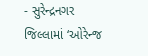- સુરેન્દ્રનગર જિલ્લામાં ‘ઓરેન્જ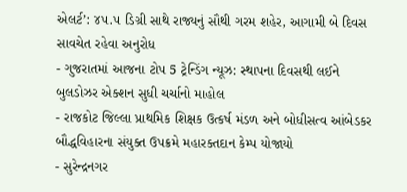એલર્ટ’: ૪૫.૫ ડિગ્રી સાથે રાજ્યનું સૌથી ગરમ શહેર, આગામી બે દિવસ સાવચેત રહેવા અનુરોધ
- ગુજરાતમાં આજના ટોપ 5 ટ્રેન્ડિંગ ન્યૂઝ: સ્થાપના દિવસથી લઈને બુલડોઝર એક્શન સુધી ચર્ચાનો માહોલ
- રાજકોટ જિલ્લા પ્રાથમિક શિક્ષક ઉત્કર્ષ મંડળ અને બોધીસત્વ આંબેડકર બૌદ્ધવિહારના સંયુક્ત ઉપક્રમે મહારક્તદાન કેમ્પ યોજાયો
- સુરેન્દ્રનગર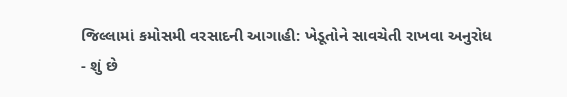જિલ્લામાં કમોસમી વરસાદની આગાહી: ખેડૂતોને સાવચેતી રાખવા અનુરોધ
- શું છે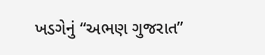ખડગેનું “અભણ ગુજરાત”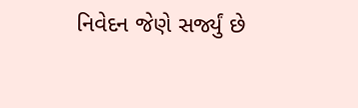નિવેદન જેણે સર્જ્યું છે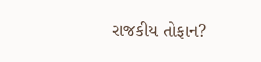રાજકીય તોફાન?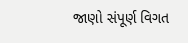જાણો સંપૂર્ણ વિગત